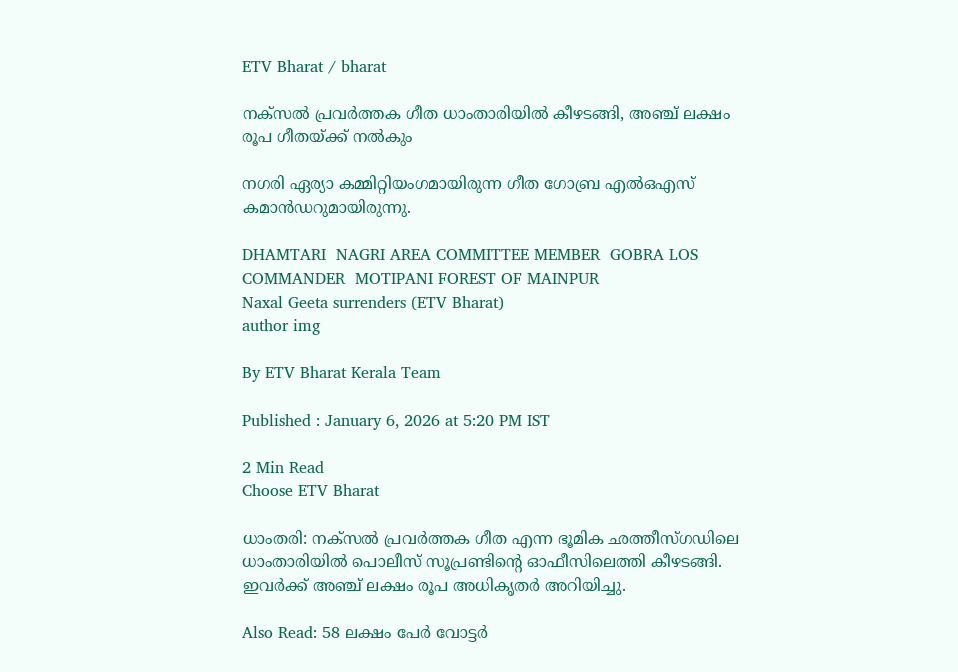ETV Bharat / bharat

നക്‌സല്‍ പ്രവര്‍ത്തക ഗീത ധാംതാരിയില്‍ കീഴടങ്ങി, അഞ്ച് ലക്ഷം രൂപ ഗീതയ്ക്ക് നല്‍കും

നഗരി ഏര്യാ കമ്മിറ്റിയംഗമായിരുന്ന ഗീത ഗോബ്ര എല്‍ഒഎസ് കമാന്‍ഡറുമായിരുന്നു.

DHAMTARI  NAGRI AREA COMMITTEE MEMBER  GOBRA LOS COMMANDER  MOTIPANI FOREST OF MAINPUR
Naxal Geeta surrenders (ETV Bharat)
author img

By ETV Bharat Kerala Team

Published : January 6, 2026 at 5:20 PM IST

2 Min Read
Choose ETV Bharat

ധാംതരി: നക്‌സല്‍ പ്രവര്‍ത്തക ഗീത എന്ന ഭൂമിക ഛത്തീസ്‌ഗഡിലെ ധാംതാരിയില്‍ പൊലീസ് സൂപ്രണ്ടിന്‍റെ ഓഫീസിലെത്തി കീഴടങ്ങി. ഇവര്‍ക്ക് അഞ്ച് ലക്ഷം രൂപ അധികൃതര്‍ അറിയിച്ചു.

Also Read: 58 ലക്ഷം പേര്‍ വോട്ടര്‍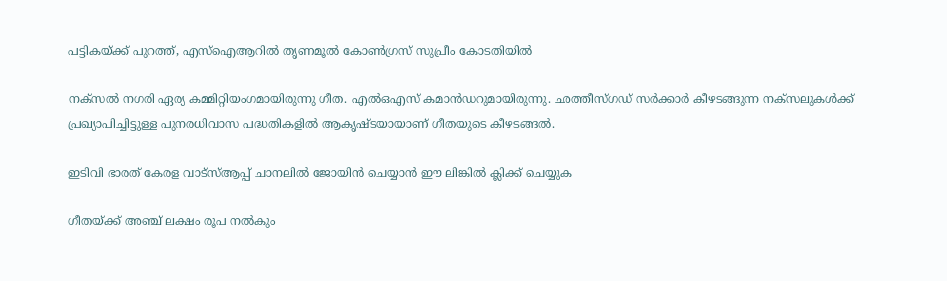പട്ടികയ്ക്ക് പുറത്ത്, എസ്ഐആറില്‍ തൃണമൂല്‍ കോണ്‍ഗ്രസ് സുപ്രീം കോടതിയില്‍

നക്‌സല്‍ നഗരി ഏര്യ കമ്മിറ്റിയംഗമായിരുന്നു ഗീത. എല്‍ഒഎസ് കമാന്‍ഡറുമായിരുന്നു. ഛത്തീസ്‌ഗഡ് സര്‍ക്കാര്‍ കീഴടങ്ങുന്ന നക്‌സലുകള്‍ക്ക് പ്രഖ്യാപിച്ചിട്ടുള്ള പുനരധിവാസ പദ്ധതികളില്‍ ആകൃഷ്‌ടയായാണ് ഗീതയുടെ കീഴടങ്ങല്‍.

ഇടിവി ഭാരത് കേരള വാട്‌സ്‌ആപ്പ് ചാനലില്‍ ജോയിന്‍ ചെയ്യാന്‍ ഈ ലിങ്കില്‍ ക്ലിക്ക് ചെയ്യുക

ഗീതയ്ക്ക് അഞ്ച് ലക്ഷം രൂപ നല്‍കും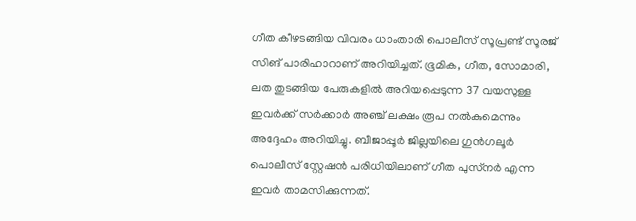ഗീത കീഴടങ്ങിയ വിവരം ധാംതാരി പൊലീസ് സൂപ്രണ്ട് സൂരജ് സിങ് പാരിഹാറാണ് അറിയിച്ചത്. ഭൂമിക, ഗീത, സോമാരി, ലത തുടങ്ങിയ പേരുകളില്‍ അറിയപ്പെടുന്ന 37 വയസുള്ള ഇവര്‍ക്ക് സര്‍ക്കാര്‍ അഞ്ച് ലക്ഷം രൂപ നല്‍കുമെന്നും അദ്ദേഹം അറിയിച്ചു. ബീജാപ്പൂര്‍ ജില്ലയിലെ ഗുന്‍ഗലൂര്‍ പൊലീസ് സ്റ്റേഷന്‍ പരിധിയിലാണ് ഗീത പുസ്‌നര്‍ എന്ന ഇവര്‍ താമസിക്കുന്നത്.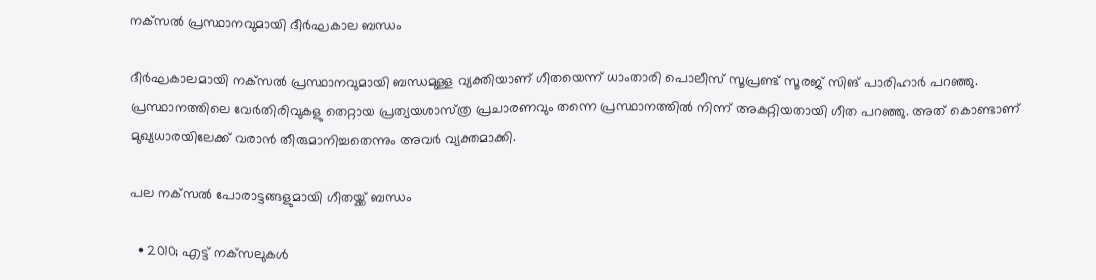നക്‌സല്‍ പ്രസ്ഥാനവുമായി ദീര്‍ഘകാല ബന്ധം

ദീര്‍ഘകാലമായി നക്‌സല്‍ പ്രസ്ഥാനവുമായി ബന്ധമുള്ള വ്യക്തിയാണ് ഗീതയെന്ന് ധാംതാരി പൊലീസ് സൂപ്രണ്ട് സൂരജ് സിങ് പാരിഹാര്‍ പറഞ്ഞു. പ്രസ്ഥാനത്തിലെ വേര്‍തിരിവുകളു തെറ്റായ പ്രത്യയശാസ്‌ത്ര പ്രചാരണവും തന്നെ പ്രസ്ഥാനത്തില്‍ നിന്ന് അകറ്റിയതായി ഗീത പറഞ്ഞു. അത് കൊണ്ടാണ് മുഖ്യധാരയിലേക്ക് വരാന്‍ തീരുമാനിച്ചതെന്നും അവര്‍ വ്യക്തമാക്കി.

പല നക്‌സല്‍ പോരാട്ടങ്ങളുമായി ഗീതയ്ക്ക് ബന്ധം

  • 2010; എട്ട് നക്‌സലുകള്‍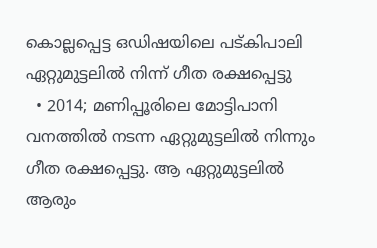കൊല്ലപ്പെട്ട ഒഡിഷയിലെ പട്‌കിപാലി ഏറ്റുമുട്ടലില്‍ നിന്ന് ഗീത രക്ഷപ്പെട്ടു
  • 2014; മണിപ്പൂരിലെ മോട്ടിപാനി വനത്തില്‍ നടന്ന ഏറ്റുമുട്ടലില്‍ നിന്നും ഗീത രക്ഷപ്പെട്ടു. ആ ഏറ്റുമുട്ടലില്‍ ആരും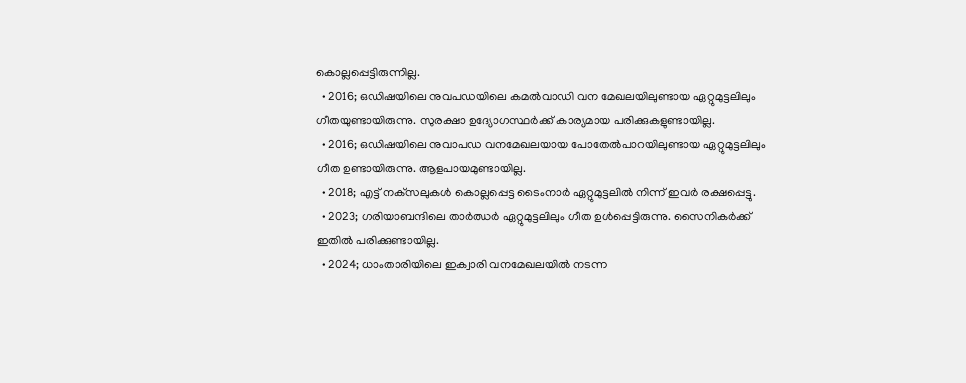കൊല്ലപ്പെട്ടിരുന്നില്ല.
  • 2016; ഒഡിഷയിലെ നുവപഡയിലെ കമല്‍വാഡി വന മേഖലയിലുണ്ടായ ഏറ്റുമുട്ടലിലും ഗീതയുണ്ടായിരുന്നു. സുരക്ഷാ ഉദ്യോഗസ്ഥര്‍ക്ക് കാര്യമായ പരിക്കുകളുണ്ടായില്ല.
  • 2016; ഒഡിഷയിലെ നുവാപഡ വനമേഖലയായ പോതേല്‍പാറയിലുണ്ടായ ഏറ്റുമുട്ടലിലും ഗീത ഉണ്ടായിരുന്നു. ആളപായമുണ്ടായില്ല.
  • 2018; എട്ട് നക്‌സലുകള്‍ കൊല്ലപ്പെട്ട ടൈംനാര്‍ ഏറ്റുമുട്ടലില്‍ നിന്ന് ഇവര്‍ രക്ഷപ്പെട്ടു.
  • 2023; ഗരിയാബന്ദിലെ താര്‍ഝര്‍ ഏറ്റുമുട്ടലിലും ഗീത ഉള്‍പ്പെട്ടിരുന്നു. സൈനികര്‍ക്ക് ഇതില്‍ പരിക്കുണ്ടായില്ല.
  • 2024; ധാംതാരിയിലെ ഇക്വാരി വനമേഖലയില്‍ നടന്ന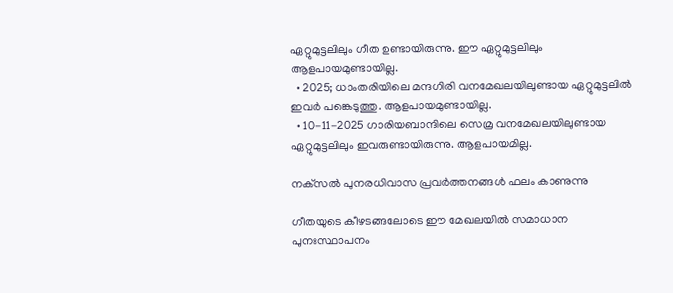ഏറ്റുമുട്ടലിലും ഗീത ഉണ്ടായിരുന്നു. ഈ ഏറ്റുമുട്ടലിലും ആളപായമുണ്ടായില്ല.
  • 2025; ധാംതരിയിലെ മന്ദഗിരി വനമേഖലയിലുണ്ടായ ഏറ്റുമുട്ടലില്‍ ഇവര്‍ പങ്കെടുത്തു. ആളപായമുണ്ടായില്ല.
  • 10-11-2025 ഗാരിയബാന്ദിലെ സെമ്ര വനമേഖലയിലുണ്ടായ ഏറ്റുമുട്ടലിലും ഇവരുണ്ടായിരുന്നു. ആളപായമില്ല.

നക്‌സല്‍ പുനരധിവാസ പ്രവര്‍ത്തനങ്ങള്‍ ഫലം കാണുന്നു

ഗീതയുടെ കീഴടങ്ങലോടെ ഈ മേഖലയില്‍ സമാധാന പുനഃസ്ഥാപനം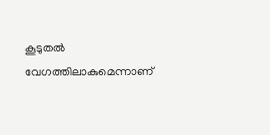കൂടുതല്‍ വേഗത്തിലാകുമെന്നാണ്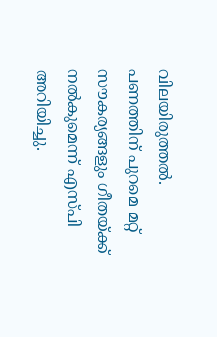വിലയിരുത്തല്‍. പണത്തിന് പുറമെ മറ്റ് സൗകര്യങ്ങളും ഗീതയ്ക്ക് നല്‍കുമെന്ന് എസ്‌പി അറിയിച്ചു.